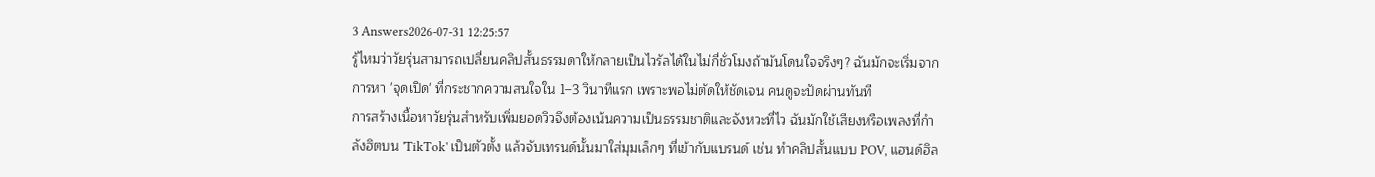3 Answers2026-07-31 12:25:57
รู้ไหมว่าวัยรุ่นสามารถเปลี่ยนคลิปสั้นธรรมดาให้กลายเป็นไวรัลได้ในไม่กี่ชั่วโมงถ้ามันโดนใจจริงๆ? ฉันมักจะเริ่มจากการหา 'จุดเปิด' ที่กระชากความสนใจใน 1–3 วินาทีแรก เพราะพอไม่ตัดให้ชัดเจน คนดูจะปัดผ่านทันที
การสร้างเนื้อหาวัยรุ่นสำหรับเพิ่มยอดวิวจึงต้องเน้นความเป็นธรรมชาติและจังหวะที่ไว ฉันมักใช้เสียงหรือเพลงที่กำลังฮิตบน 'TikTok' เป็นตัวตั้ง แล้วจับเทรนด์นั้นมาใส่มุมเล็กๆ ที่เข้ากับแบรนด์ เช่น ทำคลิปสั้นแบบ POV, แฮนด์ฮิล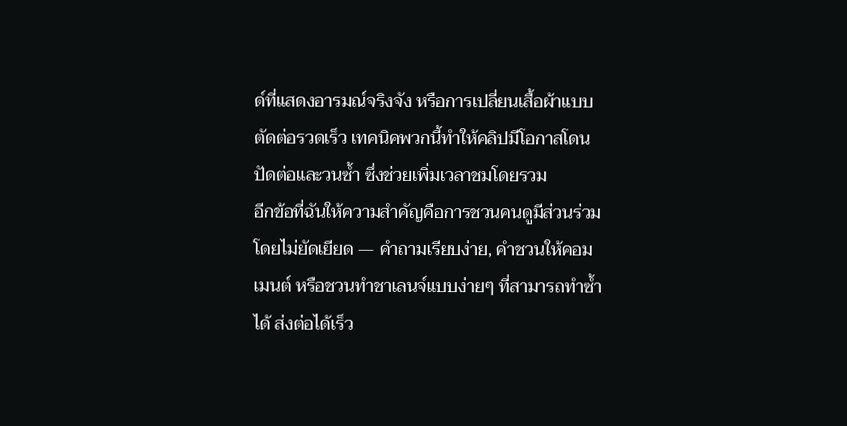ด์ที่แสดงอารมณ์จริงจัง หรือการเปลี่ยนเสื้อผ้าแบบตัดต่อรวดเร็ว เทคนิคพวกนี้ทำให้คลิปมีโอกาสโดนปัดต่อและวนซ้ำ ซึ่งช่วยเพิ่มเวลาชมโดยรวม
อีกข้อที่ฉันให้ความสำคัญคือการชวนคนดูมีส่วนร่วมโดยไม่ยัดเยียด — คำถามเรียบง่าย, คำชวนให้คอมเมนต์ หรือชวนทำชาเลนจ์แบบง่ายๆ ที่สามารถทำซ้ำได้ ส่งต่อได้เร็ว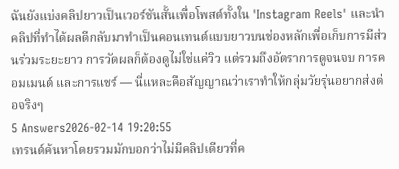ฉันยังแบ่งคลิปยาวเป็นเวอร์ชันสั้นเพื่อโพสต์ทั้งใน 'Instagram Reels' และนำคลิปที่ทำได้ผลดีกลับมาทำเป็นคอนเทนต์แบบยาวบนช่องหลักเพื่อเก็บการมีส่วนร่วมระยะยาว การวัดผลก็ต้องดูไม่ใช่แค่วิว แต่รวมถึงอัตราการดูจนจบ การคอมเมนต์ และการแชร์ — นี่แหละคือสัญญาณว่าเราทำให้กลุ่มวัยรุ่นอยากส่งต่อจริงๆ
5 Answers2026-02-14 19:20:55
เทรนด์ค้นหาโดยรวมมักบอกว่าไม่มีคลิปเดียวที่ค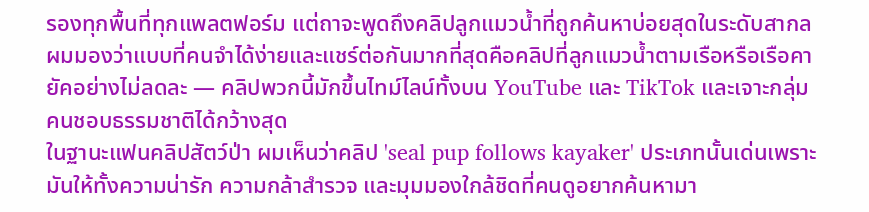รองทุกพื้นที่ทุกแพลตฟอร์ม แต่ถาจะพูดถึงคลิปลูกแมวน้ำที่ถูกค้นหาบ่อยสุดในระดับสากล ผมมองว่าแบบที่คนจำได้ง่ายและแชร์ต่อกันมากที่สุดคือคลิปที่ลูกแมวน้ำตามเรือหรือเรือคายัคอย่างไม่ลดละ — คลิปพวกนี้มักขึ้นไทม์ไลน์ทั้งบน YouTube และ TikTok และเจาะกลุ่มคนชอบธรรมชาติได้กว้างสุด
ในฐานะแฟนคลิปสัตว์ป่า ผมเห็นว่าคลิป 'seal pup follows kayaker' ประเภทนั้นเด่นเพราะมันให้ทั้งความน่ารัก ความกล้าสำรวจ และมุมมองใกล้ชิดที่คนดูอยากค้นหามา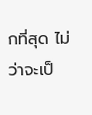กที่สุด ไม่ว่าจะเป็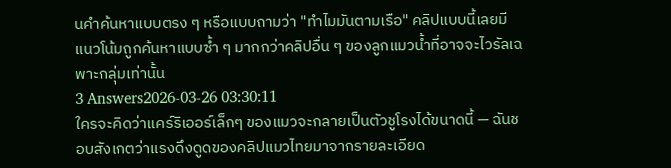นคำค้นหาแบบตรง ๆ หรือแบบถามว่า "ทำไมมันตามเรือ" คลิปแบบนี้เลยมีแนวโน้มถูกค้นหาแบบซ้ำ ๆ มากกว่าคลิปอื่น ๆ ของลูกแมวน้ำที่อาจจะไวรัลเฉพาะกลุ่มเท่านั้น
3 Answers2026-03-26 03:30:11
ใครจะคิดว่าแคร์ริเออร์เล็กๆ ของแมวจะกลายเป็นตัวชูโรงได้ขนาดนี้ — ฉันชอบสังเกตว่าแรงดึงดูดของคลิปแมวไทยมาจากรายละเอียด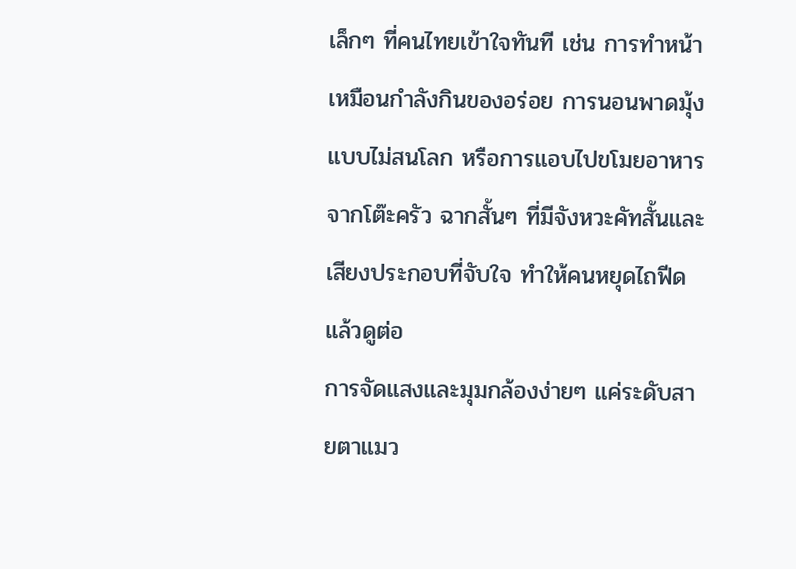เล็กๆ ที่คนไทยเข้าใจทันที เช่น การทำหน้าเหมือนกำลังกินของอร่อย การนอนพาดมุ้งแบบไม่สนโลก หรือการแอบไปขโมยอาหารจากโต๊ะครัว ฉากสั้นๆ ที่มีจังหวะคัทสั้นและเสียงประกอบที่จับใจ ทำให้คนหยุดไถฟีดแล้วดูต่อ
การจัดแสงและมุมกล้องง่ายๆ แค่ระดับสายตาแมว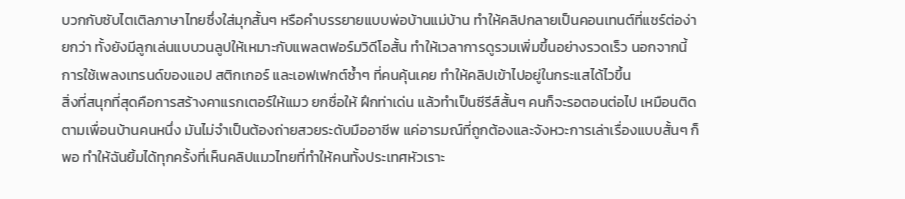บวกกับซับไตเติลภาษาไทยซึ่งใส่มุกสั้นๆ หรือคำบรรยายแบบพ่อบ้านแม่บ้าน ทำให้คลิปกลายเป็นคอนเทนต์ที่แชร์ต่อง่ายกว่า ทั้งยังมีลูกเล่นแบบวนลูปให้เหมาะกับแพลตฟอร์มวิดีโอสั้น ทำให้เวลาการดูรวมเพิ่มขึ้นอย่างรวดเร็ว นอกจากนี้ การใช้เพลงเทรนด์ของแอป สติกเกอร์ และเอฟเฟกต์ซ้ำๆ ที่คนคุ้นเคย ทำให้คลิปเข้าไปอยู่ในกระแสได้ไวขึ้น
สิ่งที่สนุกที่สุดคือการสร้างคาแรกเตอร์ให้แมว ยกชื่อให้ ฝึกท่าเด่น แล้วทำเป็นซีรีส์สั้นๆ คนก็จะรอตอนต่อไป เหมือนติดตามเพื่อนบ้านคนหนึ่ง มันไม่จำเป็นต้องถ่ายสวยระดับมืออาชีพ แค่อารมณ์ที่ถูกต้องและจังหวะการเล่าเรื่องแบบสั้นๆ ก็พอ ทำให้ฉันยิ้มได้ทุกครั้งที่เห็นคลิปแมวไทยที่ทำให้คนทั้งประเทศหัวเราะ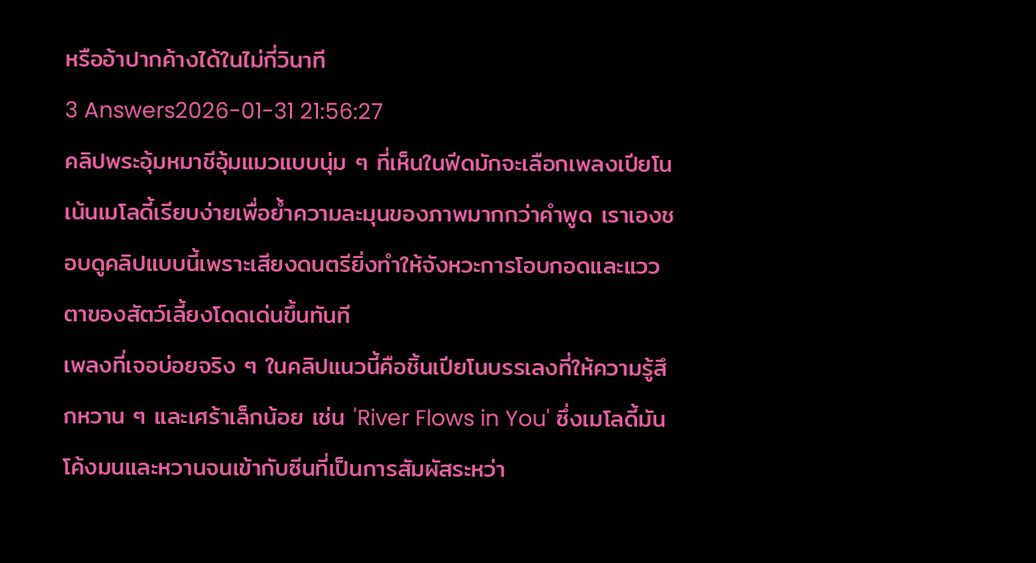หรืออ้าปากค้างได้ในไม่กี่วินาที
3 Answers2026-01-31 21:56:27
คลิปพระอุ้มหมาชีอุ้มแมวแบบนุ่ม ๆ ที่เห็นในฟีดมักจะเลือกเพลงเปียโนเน้นเมโลดี้เรียบง่ายเพื่อย้ำความละมุนของภาพมากกว่าคำพูด เราเองชอบดูคลิปแบบนี้เพราะเสียงดนตรียิ่งทำให้จังหวะการโอบกอดและแววตาของสัตว์เลี้ยงโดดเด่นขึ้นทันที
เพลงที่เจอบ่อยจริง ๆ ในคลิปแนวนี้คือชิ้นเปียโนบรรเลงที่ให้ความรู้สึกหวาน ๆ และเศร้าเล็กน้อย เช่น 'River Flows in You' ซึ่งเมโลดี้มันโค้งมนและหวานจนเข้ากับซีนที่เป็นการสัมผัสระหว่า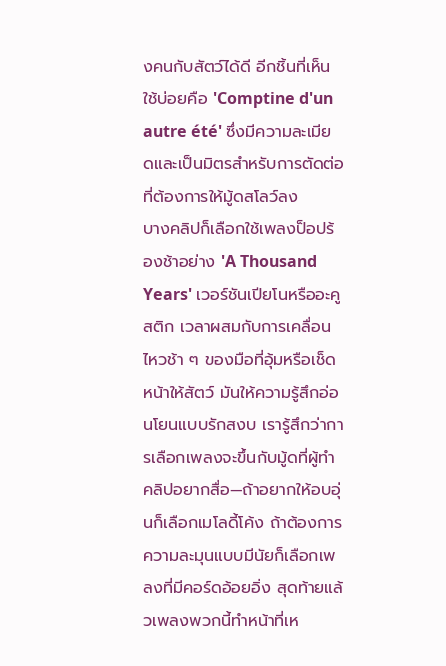งคนกับสัตว์ได้ดี อีกชิ้นที่เห็นใช้บ่อยคือ 'Comptine d'un autre été' ซึ่งมีความละเมียดและเป็นมิตรสำหรับการตัดต่อที่ต้องการให้มู้ดสโลว์ลง
บางคลิปก็เลือกใช้เพลงป็อปร้องช้าอย่าง 'A Thousand Years' เวอร์ชันเปียโนหรืออะคูสติก เวลาผสมกับการเคลื่อนไหวช้า ๆ ของมือที่อุ้มหรือเช็ดหน้าให้สัตว์ มันให้ความรู้สึกอ่อนโยนแบบรักสงบ เรารู้สึกว่าการเลือกเพลงจะขึ้นกับมู้ดที่ผู้ทำคลิปอยากสื่อ—ถ้าอยากให้อบอุ่นก็เลือกเมโลดี้โค้ง ถ้าต้องการความละมุนแบบมีนัยก็เลือกเพลงที่มีคอร์ดอ้อยอิ่ง สุดท้ายแล้วเพลงพวกนี้ทำหน้าที่เห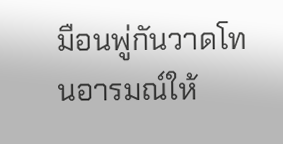มือนพู่กันวาดโทนอารมณ์ให้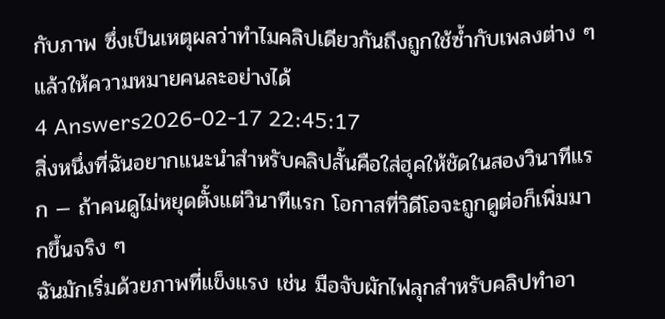กับภาพ ซึ่งเป็นเหตุผลว่าทำไมคลิปเดียวกันถึงถูกใช้ซ้ำกับเพลงต่าง ๆ แล้วให้ความหมายคนละอย่างได้
4 Answers2026-02-17 22:45:17
สิ่งหนึ่งที่ฉันอยากแนะนำสำหรับคลิปสั้นคือใส่ฮุคให้ชัดในสองวินาทีแรก — ถ้าคนดูไม่หยุดตั้งแต่วินาทีแรก โอกาสที่วิดีโอจะถูกดูต่อก็เพิ่มมากขึ้นจริง ๆ
ฉันมักเริ่มด้วยภาพที่แข็งแรง เช่น มือจับผักไฟลุกสำหรับคลิปทำอา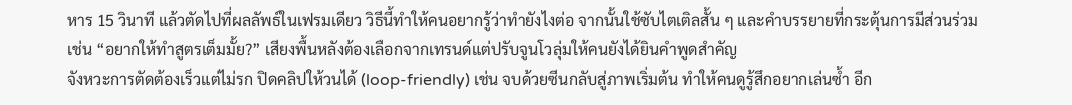หาร 15 วินาที แล้วตัดไปที่ผลลัพธ์ในเฟรมเดียว วิธีนี้ทำให้คนอยากรู้ว่าทำยังไงต่อ จากนั้นใช้ซับไตเติลสั้น ๆ และคำบรรยายที่กระตุ้นการมีส่วนร่วม เช่น “อยากให้ทำสูตรเต็มมั้ย?” เสียงพื้นหลังต้องเลือกจากเทรนด์แต่ปรับจูนโวลุ่มให้คนยังได้ยินคำพูดสำคัญ
จังหวะการตัดต้องเร็วแต่ไม่รก ปิดคลิปให้วนได้ (loop-friendly) เช่น จบด้วยซีนกลับสู่ภาพเริ่มต้น ทำให้คนดูรู้สึกอยากเล่นซ้ำ อีก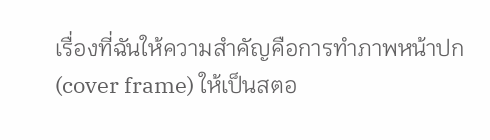เรื่องที่ฉันให้ความสำคัญคือการทำภาพหน้าปก (cover frame) ให้เป็นสตอ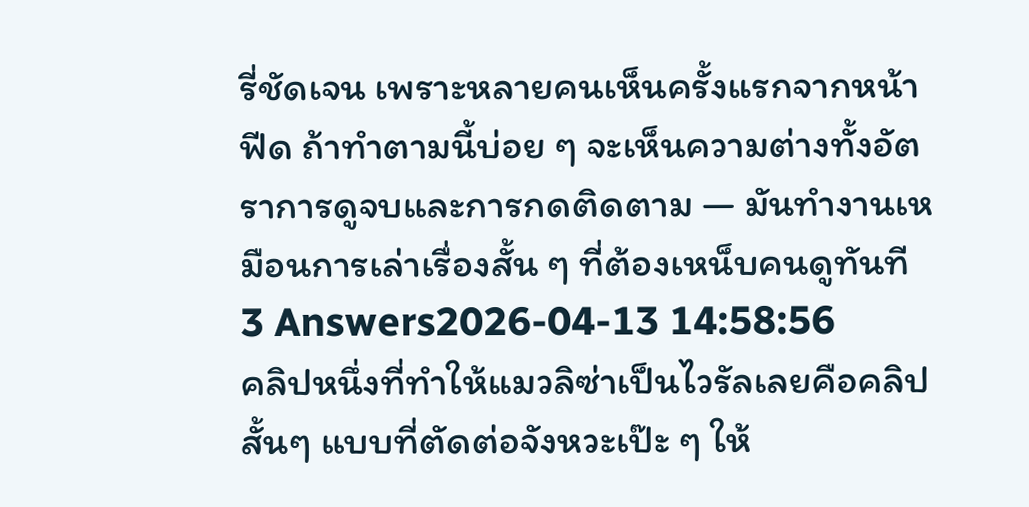รี่ชัดเจน เพราะหลายคนเห็นครั้งแรกจากหน้าฟีด ถ้าทำตามนี้บ่อย ๆ จะเห็นความต่างทั้งอัตราการดูจบและการกดติดตาม — มันทำงานเหมือนการเล่าเรื่องสั้น ๆ ที่ต้องเหน็บคนดูทันที
3 Answers2026-04-13 14:58:56
คลิปหนึ่งที่ทำให้แมวลิซ่าเป็นไวรัลเลยคือคลิปสั้นๆ แบบที่ตัดต่อจังหวะเป๊ะ ๆ ให้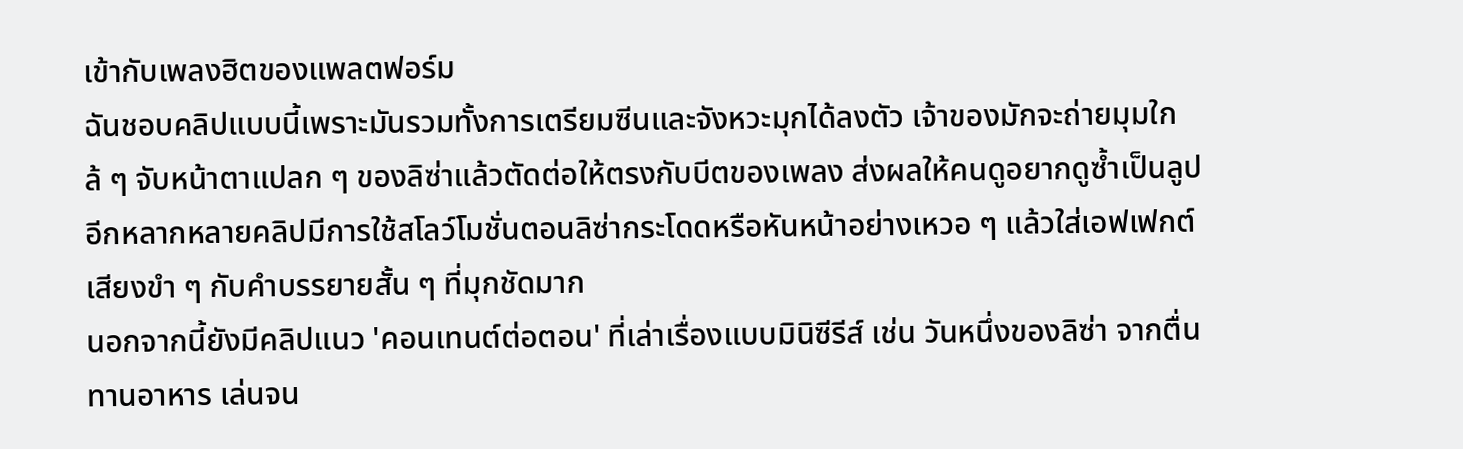เข้ากับเพลงฮิตของแพลตฟอร์ม
ฉันชอบคลิปแบบนี้เพราะมันรวมทั้งการเตรียมซีนและจังหวะมุกได้ลงตัว เจ้าของมักจะถ่ายมุมใกล้ ๆ จับหน้าตาแปลก ๆ ของลิซ่าแล้วตัดต่อให้ตรงกับบีตของเพลง ส่งผลให้คนดูอยากดูซ้ำเป็นลูป อีกหลากหลายคลิปมีการใช้สโลว์โมชั่นตอนลิซ่ากระโดดหรือหันหน้าอย่างเหวอ ๆ แล้วใส่เอฟเฟกต์เสียงขำ ๆ กับคำบรรยายสั้น ๆ ที่มุกชัดมาก
นอกจากนี้ยังมีคลิปแนว 'คอนเทนต์ต่อตอน' ที่เล่าเรื่องแบบมินิซีรีส์ เช่น วันหนึ่งของลิซ่า จากตื่น ทานอาหาร เล่นจน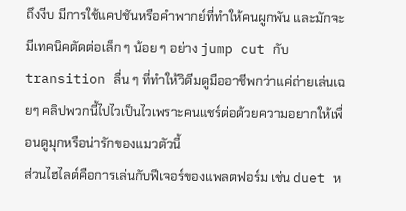ถึงงีบ มีการใช้แคปชันหรือคำพากย์ที่ทำให้คนผูกพัน และมักจะมีเทคนิคตัดต่อเล็ก ๆ น้อย ๆ อย่าง jump cut กับ transition ลื่น ๆ ที่ทำให้วิดีมดูมืออาชีพกว่าแค่ถ่ายเล่นเฉยๆ คลิปพวกนี้ไปไวเป็นไวเพราะคนแชร์ต่อด้วยความอยากให้เพื่อนดูมุกหรือน่ารักของแมวตัวนี้
ส่วนไฮไลต์คือการเล่นกับฟีเจอร์ของแพลตฟอร์ม เช่น duet ห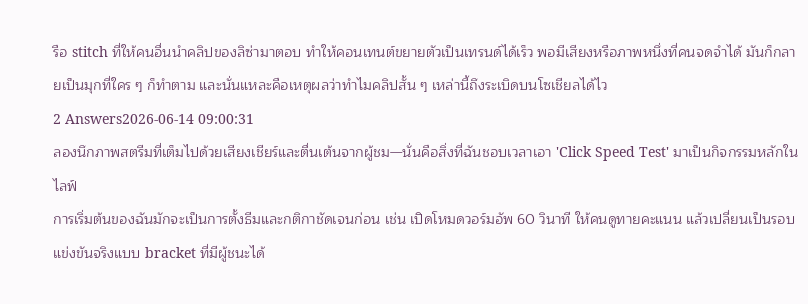รือ stitch ที่ให้คนอื่นนำคลิปของลิซ่ามาตอบ ทำให้คอนเทนต์ขยายตัวเป็นเทรนด์ได้เร็ว พอมีเสียงหรือภาพหนึ่งที่คนจดจำได้ มันก็กลายเป็นมุกที่ใคร ๆ ก็ทำตาม และนั่นแหละคือเหตุผลว่าทำไมคลิปสั้น ๆ เหล่านี้ถึงระเบิดบนโซเชียลได้ไว
2 Answers2026-06-14 09:00:31
ลองนึกภาพสตรีมที่เต็มไปด้วยเสียงเชียร์และตื่นเต้นจากผู้ชม—นั่นคือสิ่งที่ฉันชอบเวลาเอา 'Click Speed Test' มาเป็นกิจกรรมหลักในไลฟ์
การเริ่มต้นของฉันมักจะเป็นการตั้งธีมและกติกาชัดเจนก่อน เช่น เปิดโหมดวอร์มอัพ 60 วินาที ให้คนดูทายคะแนน แล้วเปลี่ยนเป็นรอบแข่งขันจริงแบบ bracket ที่มีผู้ชนะได้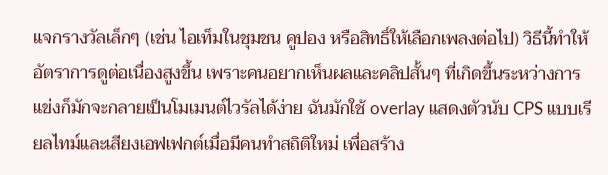แจกรางวัลเล็กๆ (เช่น ไอเท็มในชุมชน คูปอง หรือสิทธิ์ให้เลือกเพลงต่อไป) วิธีนี้ทำให้อัตราการดูต่อเนื่องสูงขึ้น เพราะคนอยากเห็นผลและคลิปสั้นๆ ที่เกิดขึ้นระหว่างการแข่งก็มักจะกลายเป็นโมเมนต์ไวรัลได้ง่าย ฉันมักใช้ overlay แสดงตัวนับ CPS แบบเรียลไทม์และเสียงเอฟเฟกต์เมื่อมีคนทำสถิติใหม่ เพื่อสร้าง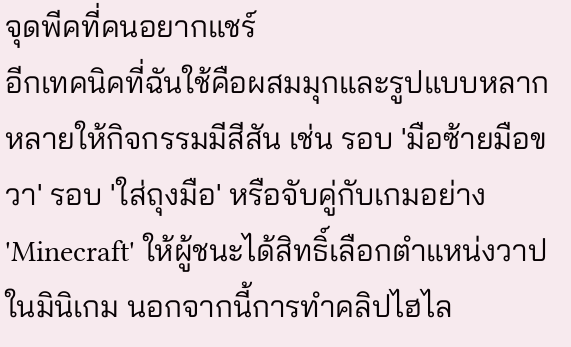จุดพีคที่คนอยากแชร์
อีกเทคนิคที่ฉันใช้คือผสมมุกและรูปแบบหลากหลายให้กิจกรรมมีสีสัน เช่น รอบ 'มือซ้ายมือขวา' รอบ 'ใส่ถุงมือ' หรือจับคู่กับเกมอย่าง 'Minecraft' ให้ผู้ชนะได้สิทธิ์เลือกตำแหน่งวาปในมินิเกม นอกจากนี้การทำคลิปไฮไล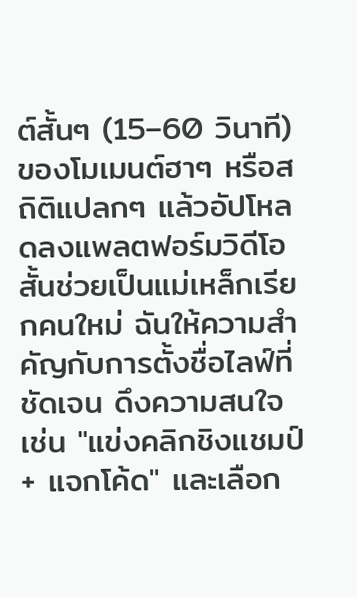ต์สั้นๆ (15–60 วินาที) ของโมเมนต์ฮาๆ หรือสถิติแปลกๆ แล้วอัปโหลดลงแพลตฟอร์มวิดีโอสั้นช่วยเป็นแม่เหล็กเรียกคนใหม่ ฉันให้ความสำคัญกับการตั้งชื่อไลฟ์ที่ชัดเจน ดึงความสนใจ เช่น "แข่งคลิกชิงแชมป์ + แจกโค้ด" และเลือก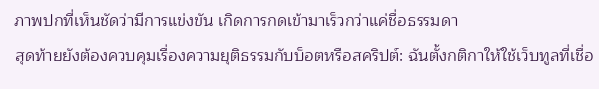ภาพปกที่เห็นชัดว่ามีการแข่งขัน เกิดการกดเข้ามาเร็วกว่าแค่ชื่อธรรมดา
สุดท้ายยังต้องควบคุมเรื่องความยุติธรรมกับบ็อตหรือสคริปต์: ฉันตั้งกติกาให้ใช้เว็บทูลที่เชื่อ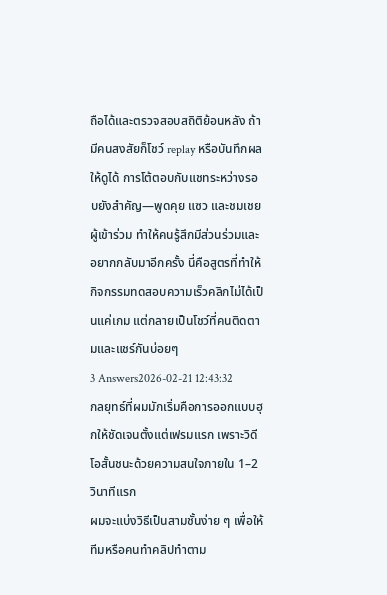ถือได้และตรวจสอบสถิติย้อนหลัง ถ้ามีคนสงสัยก็โชว์ replay หรือบันทึกผลให้ดูได้ การโต้ตอบกับแชทระหว่างรอบยังสำคัญ—พูดคุย แซว และชมเชยผู้เข้าร่วม ทำให้คนรู้สึกมีส่วนร่วมและอยากกลับมาอีกครั้ง นี่คือสูตรที่ทำให้กิจกรรมทดสอบความเร็วคลิกไม่ได้เป็นแค่เกม แต่กลายเป็นโชว์ที่คนติดตามและแชร์กันบ่อยๆ
3 Answers2026-02-21 12:43:32
กลยุทธ์ที่ผมมักเริ่มคือการออกแบบฮุกให้ชัดเจนตั้งแต่เฟรมแรก เพราะวิดีโอสั้นชนะด้วยความสนใจภายใน 1–2 วินาทีแรก
ผมจะแบ่งวิธีเป็นสามชั้นง่าย ๆ เพื่อให้ทีมหรือคนทำคลิปทำตาม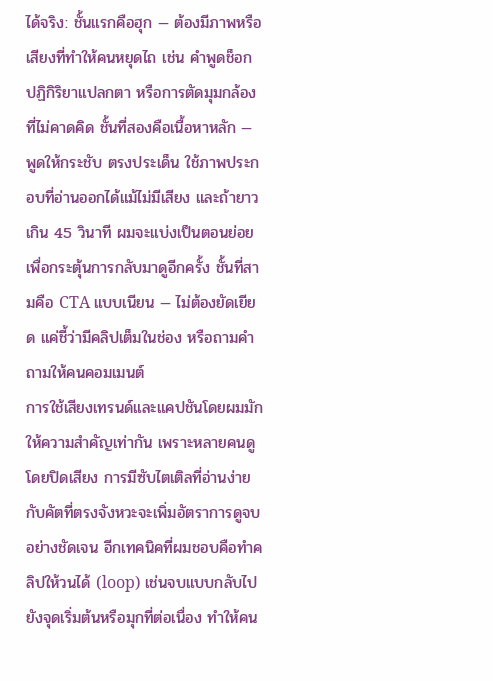ได้จริง: ชั้นแรกคือฮุก — ต้องมีภาพหรือเสียงที่ทำให้คนหยุดไถ เช่น คำพูดช็อก ปฏิกิริยาแปลกตา หรือการตัดมุมกล้องที่ไม่คาดคิด ชั้นที่สองคือเนื้อหาหลัก — พูดให้กระชับ ตรงประเด็น ใช้ภาพประกอบที่อ่านออกได้แม้ไม่มีเสียง และถ้ายาวเกิน 45 วินาที ผมจะแบ่งเป็นตอนย่อยเพื่อกระตุ้นการกลับมาดูอีกครั้ง ชั้นที่สามคือ CTA แบบเนียน — ไม่ต้องยัดเยียด แค่ชี้ว่ามีคลิปเต็มในช่อง หรือถามคำถามให้คนคอมเมนต์
การใช้เสียงเทรนด์และแคปชันโดยผมมักให้ความสำคัญเท่ากัน เพราะหลายคนดูโดยปิดเสียง การมีซับไตเติลที่อ่านง่ายกับคัตที่ตรงจังหวะจะเพิ่มอัตราการดูจบอย่างชัดเจน อีกเทคนิคที่ผมชอบคือทำคลิปให้วนได้ (loop) เช่นจบแบบกลับไปยังจุดเริ่มต้นหรือมุกที่ต่อเนื่อง ทำให้คน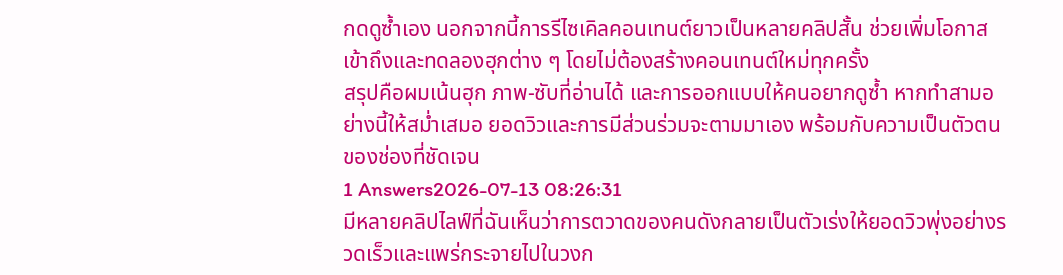กดดูซ้ำเอง นอกจากนี้การรีไซเคิลคอนเทนต์ยาวเป็นหลายคลิปสั้น ช่วยเพิ่มโอกาสเข้าถึงและทดลองฮุกต่าง ๆ โดยไม่ต้องสร้างคอนเทนต์ใหม่ทุกครั้ง
สรุปคือผมเน้นฮุก ภาพ-ซับที่อ่านได้ และการออกแบบให้คนอยากดูซ้ำ หากทำสามอย่างนี้ให้สม่ำเสมอ ยอดวิวและการมีส่วนร่วมจะตามมาเอง พร้อมกับความเป็นตัวตนของช่องที่ชัดเจน
1 Answers2026-07-13 08:26:31
มีหลายคลิปไลฟ์ที่ฉันเห็นว่าการตวาดของคนดังกลายเป็นตัวเร่งให้ยอดวิวพุ่งอย่างรวดเร็วและแพร่กระจายไปในวงก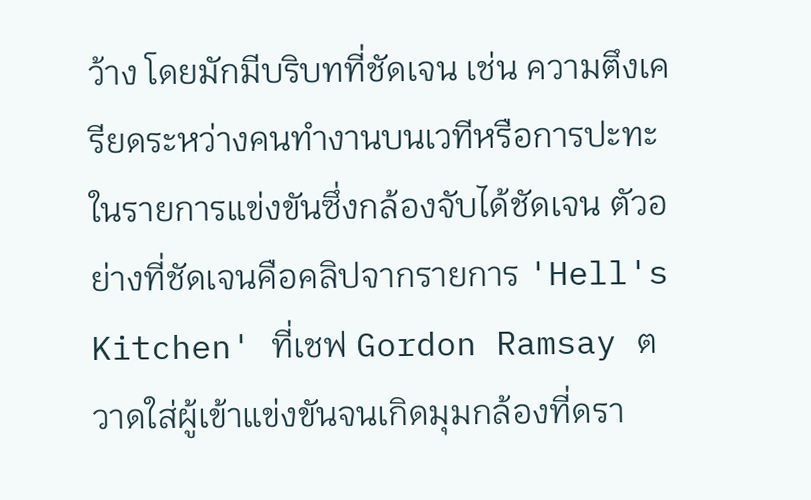ว้าง โดยมักมีบริบทที่ชัดเจน เช่น ความตึงเครียดระหว่างคนทำงานบนเวทีหรือการปะทะในรายการแข่งขันซึ่งกล้องจับได้ชัดเจน ตัวอย่างที่ชัดเจนคือคลิปจากรายการ 'Hell's Kitchen' ที่เชฟ Gordon Ramsay ตวาดใส่ผู้เข้าแข่งขันจนเกิดมุมกล้องที่ดรา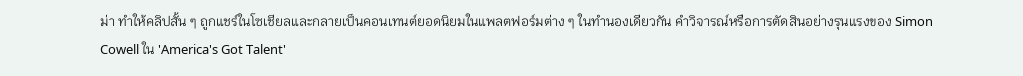ม่า ทำให้คลิปสั้น ๆ ถูกแชร์ในโซเชียลและกลายเป็นคอนเทนต์ยอดนิยมในแพลตฟอร์มต่าง ๆ ในทำนองเดียวกัน คำวิจารณ์หรือการตัดสินอย่างรุนแรงของ Simon Cowell ใน 'America's Got Talent'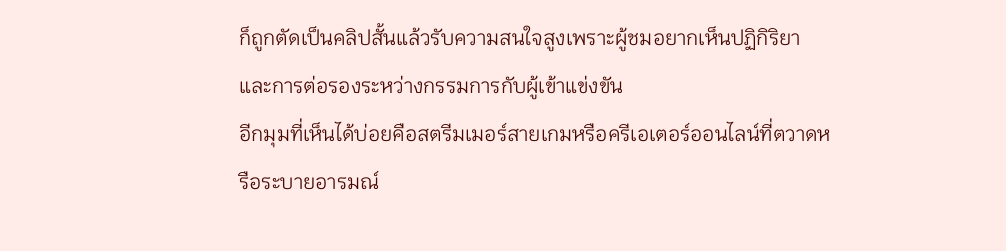ก็ถูกตัดเป็นคลิปสั้นแล้วรับความสนใจสูงเพราะผู้ชมอยากเห็นปฏิกิริยาและการต่อรองระหว่างกรรมการกับผู้เข้าแข่งขัน
อีกมุมที่เห็นได้บ่อยคือสตรีมเมอร์สายเกมหรือครีเอเตอร์ออนไลน์ที่ตวาดหรือระบายอารมณ์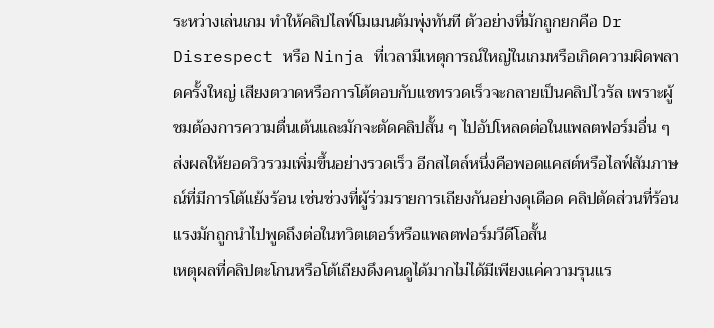ระหว่างเล่นเกม ทำให้คลิปไลฟ์โมเมนตัมพุ่งทันที ตัวอย่างที่มักถูกยกคือ Dr Disrespect หรือ Ninja ที่เวลามีเหตุการณ์ใหญ่ในเกมหรือเกิดความผิดพลาดครั้งใหญ่ เสียงตวาดหรือการโต้ตอบกับแชทรวดเร็วจะกลายเป็นคลิปไวรัล เพราะผู้ชมต้องการความตื่นเต้นและมักจะตัดคลิปสั้น ๆ ไปอัปโหลดต่อในแพลตฟอร์มอื่น ๆ ส่งผลให้ยอดวิวรวมเพิ่มขึ้นอย่างรวดเร็ว อีกสไตล์หนึ่งคือพอดแคสต์หรือไลฟ์สัมภาษณ์ที่มีการโต้แย้งร้อน เช่นช่วงที่ผู้ร่วมรายการเถียงกันอย่างดุเดือด คลิปตัดส่วนที่ร้อนแรงมักถูกนำไปพูดถึงต่อในทวิตเตอร์หรือแพลตฟอร์มวีดีโอสั้น
เหตุผลที่คลิปตะโกนหรือโต้เถียงดึงคนดูได้มากไม่ได้มีเพียงแค่ความรุนแร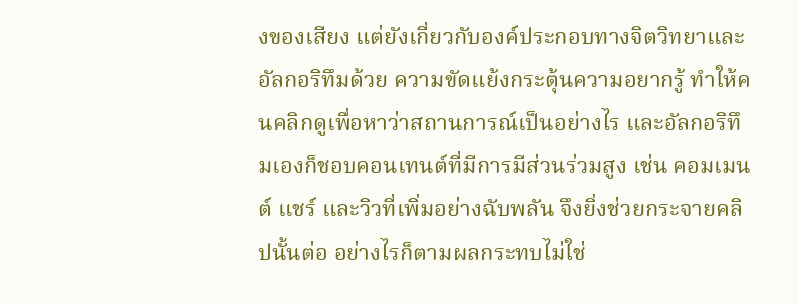งของเสียง แต่ยังเกี่ยวกับองค์ประกอบทางจิตวิทยาและอัลกอริทึมด้วย ความขัดแย้งกระตุ้นความอยากรู้ ทำให้คนคลิกดูเพื่อหาว่าสถานการณ์เป็นอย่างไร และอัลกอริทึมเองก็ชอบคอนเทนต์ที่มีการมีส่วนร่วมสูง เช่น คอมเมนต์ แชร์ และวิวที่เพิ่มอย่างฉับพลัน จึงยิ่งช่วยกระจายคลิปนั้นต่อ อย่างไรก็ตามผลกระทบไม่ใช่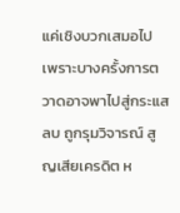แค่เชิงบวกเสมอไป เพราะบางครั้งการตวาดอาจพาไปสู่กระแสลบ ถูกรุมวิจารณ์ สูญเสียเครดิต ห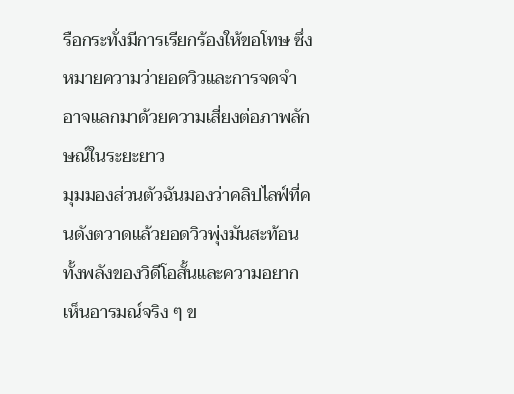รือกระทั่งมีการเรียกร้องให้ขอโทษ ซึ่งหมายความว่ายอดวิวและการจดจำอาจแลกมาด้วยความเสี่ยงต่อภาพลักษณ์ในระยะยาว
มุมมองส่วนตัวฉันมองว่าคลิปไลฟ์ที่คนดังตวาดแล้วยอดวิวพุ่งมันสะท้อนทั้งพลังของวิดีโอสั้นและความอยากเห็นอารมณ์จริง ๆ ข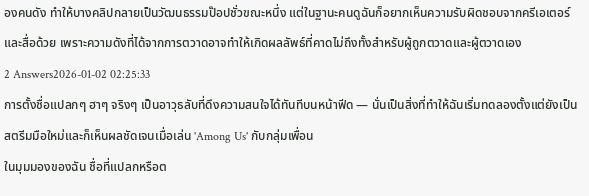องคนดัง ทำให้บางคลิปกลายเป็นวัฒนธรรมป๊อปชั่วขณะหนึ่ง แต่ในฐานะคนดูฉันก็อยากเห็นความรับผิดชอบจากครีเอเตอร์และสื่อด้วย เพราะความดังที่ได้จากการตวาดอาจทำให้เกิดผลลัพธ์ที่คาดไม่ถึงทั้งสำหรับผู้ถูกตวาดและผู้ตวาดเอง
2 Answers2026-01-02 02:25:33
การตั้งชื่อแปลกๆ ฮาๆ จริงๆ เป็นอาวุธลับที่ดึงความสนใจได้ทันทีบนหน้าฟีด — นั่นเป็นสิ่งที่ทำให้ฉันเริ่มทดลองตั้งแต่ยังเป็นสตรีมมือใหม่และก็เห็นผลชัดเจนเมื่อเล่น 'Among Us' กับกลุ่มเพื่อน
ในมุมมองของฉัน ชื่อที่แปลกหรือต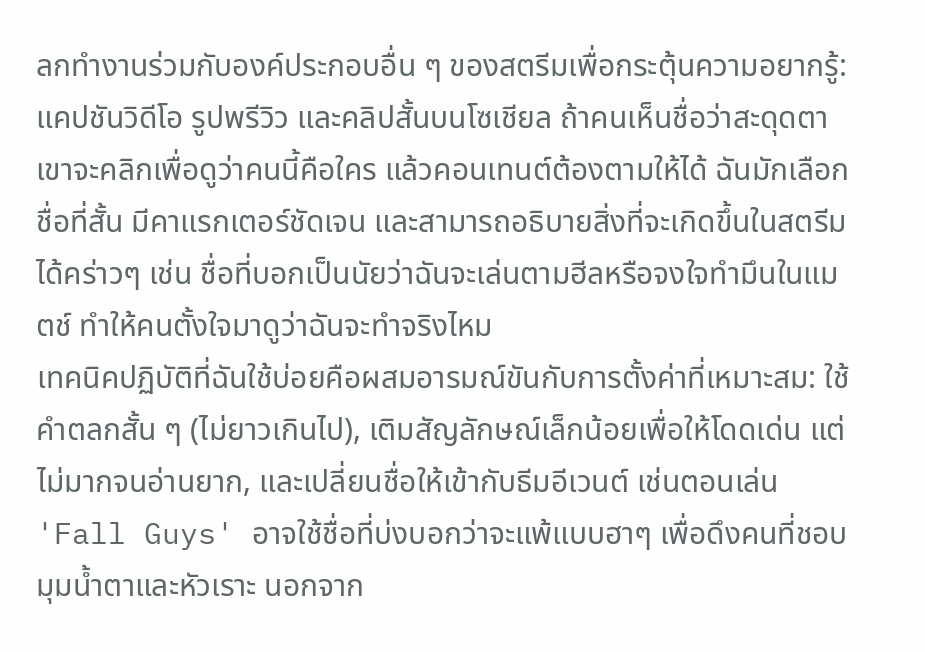ลกทำงานร่วมกับองค์ประกอบอื่น ๆ ของสตรีมเพื่อกระตุ้นความอยากรู้: แคปชันวิดีโอ รูปพรีวิว และคลิปสั้นบนโซเชียล ถ้าคนเห็นชื่อว่าสะดุดตา เขาจะคลิกเพื่อดูว่าคนนี้คือใคร แล้วคอนเทนต์ต้องตามให้ได้ ฉันมักเลือกชื่อที่สั้น มีคาแรกเตอร์ชัดเจน และสามารถอธิบายสิ่งที่จะเกิดขึ้นในสตรีมได้คร่าวๆ เช่น ชื่อที่บอกเป็นนัยว่าฉันจะเล่นตามฮีลหรือจงใจทำมึนในแมตช์ ทำให้คนตั้งใจมาดูว่าฉันจะทำจริงไหม
เทคนิคปฏิบัติที่ฉันใช้บ่อยคือผสมอารมณ์ขันกับการตั้งค่าที่เหมาะสม: ใช้คำตลกสั้น ๆ (ไม่ยาวเกินไป), เติมสัญลักษณ์เล็กน้อยเพื่อให้โดดเด่น แต่ไม่มากจนอ่านยาก, และเปลี่ยนชื่อให้เข้ากับธีมอีเวนต์ เช่นตอนเล่น 'Fall Guys' อาจใช้ชื่อที่บ่งบอกว่าจะแพ้แบบฮาๆ เพื่อดึงคนที่ชอบมุมน้ำตาและหัวเราะ นอกจาก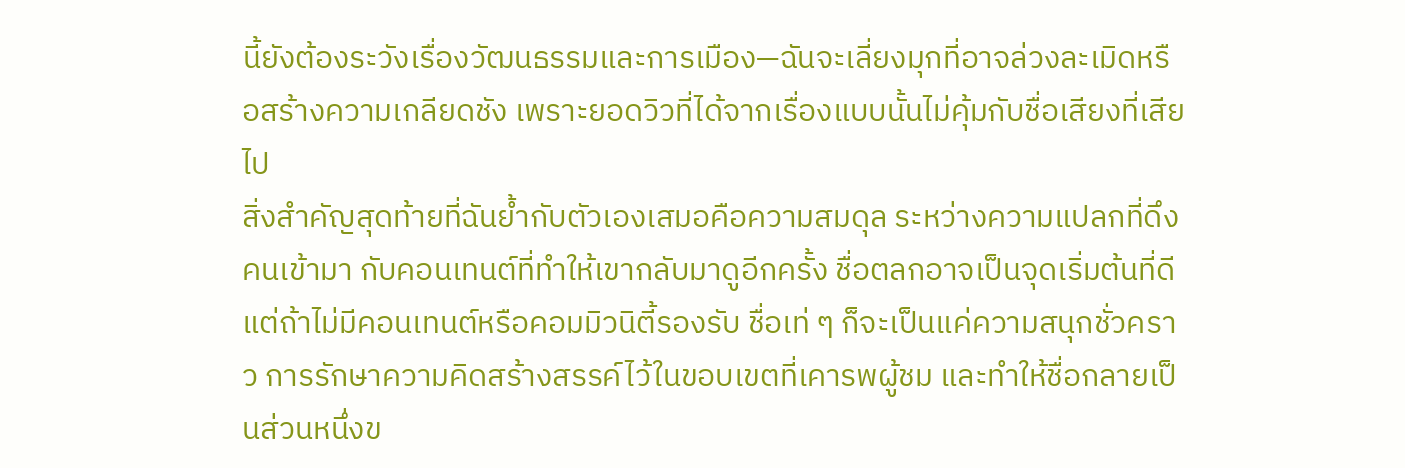นี้ยังต้องระวังเรื่องวัฒนธรรมและการเมือง—ฉันจะเลี่ยงมุกที่อาจล่วงละเมิดหรือสร้างความเกลียดชัง เพราะยอดวิวที่ได้จากเรื่องแบบนั้นไม่คุ้มกับชื่อเสียงที่เสียไป
สิ่งสำคัญสุดท้ายที่ฉันย้ำกับตัวเองเสมอคือความสมดุล ระหว่างความแปลกที่ดึงคนเข้ามา กับคอนเทนต์ที่ทำให้เขากลับมาดูอีกครั้ง ชื่อตลกอาจเป็นจุดเริ่มต้นที่ดี แต่ถ้าไม่มีคอนเทนต์หรือคอมมิวนิตี้รองรับ ชื่อเท่ ๆ ก็จะเป็นแค่ความสนุกชั่วคราว การรักษาความคิดสร้างสรรค์ไว้ในขอบเขตที่เคารพผู้ชม และทำให้ชื่อกลายเป็นส่วนหนึ่งข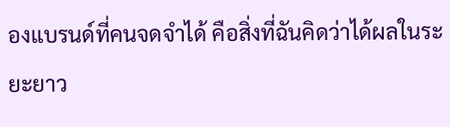องแบรนด์ที่คนจดจำได้ คือสิ่งที่ฉันคิดว่าได้ผลในระยะยาว